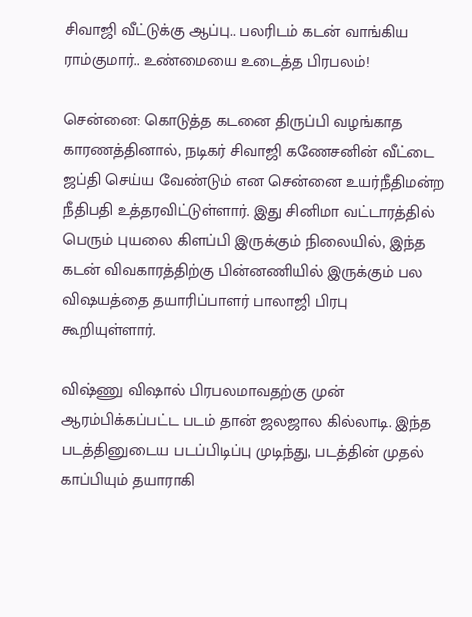சிவாஜி வீட்டுக்கு ஆப்பு.. பலரிடம் கடன் வாங்கிய ராம்குமார்.. உண்மையை உடைத்த பிரபலம்!

சென்னை: கொடுத்த கடனை திருப்பி வழங்காத காரணத்தினால், நடிகர் சிவாஜி கணேசனின் வீட்டை ஜப்தி செய்ய வேண்டும் என சென்னை உயர்நீதிமன்ற நீதிபதி உத்தரவிட்டுள்ளார். இது சினிமா வட்டாரத்தில் பெரும் புயலை கிளப்பி இருக்கும் நிலையில், இந்த கடன் விவகாரத்திற்கு பின்னணியில் இருக்கும் பல விஷயத்தை தயாரிப்பாளர் பாலாஜி பிரபு கூறியுள்ளார்.

விஷ்ணு விஷால் பிரபலமாவதற்கு முன் ஆரம்பிக்கப்பட்ட படம் தான் ஜலஜால கில்லாடி. இந்த படத்தினுடைய படப்பிடிப்பு முடிந்து, படத்தின் முதல் காப்பியும் தயாராகி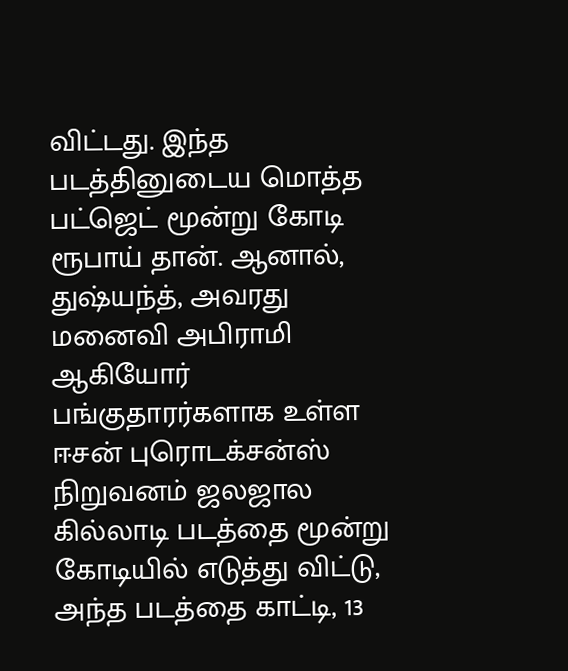விட்டது. இந்த படத்தினுடைய மொத்த பட்ஜெட் மூன்று கோடி ரூபாய் தான். ஆனால், துஷ்யந்த், அவரது மனைவி அபிராமி ஆகியோர் பங்குதாரர்களாக உள்ள ஈசன் புரொடக்சன்ஸ் நிறுவனம் ஜலஜால கில்லாடி படத்தை மூன்று கோடியில் எடுத்து விட்டு, அந்த படத்தை காட்டி, 13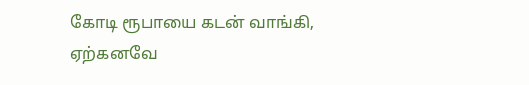கோடி ரூபாயை கடன் வாங்கி, ஏற்கனவே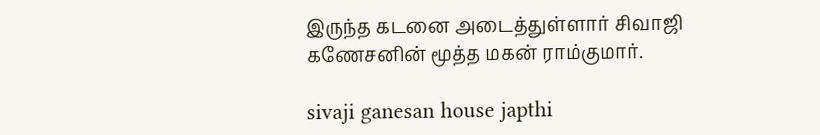இருந்த கடனை அடைத்துள்ளார் சிவாஜி கணேசனின் மூத்த மகன் ராம்குமார்.

sivaji ganesan house japthi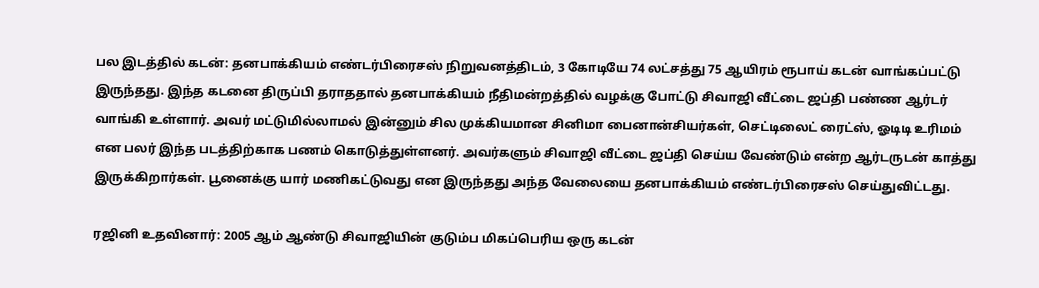பல இடத்தில் கடன்: தனபாக்கியம் எண்டர்பிரைசஸ் நிறுவனத்திடம், 3 கோடியே 74 லட்சத்து 75 ஆயிரம் ரூபாய் கடன் வாங்கப்பட்டு இருந்தது. இந்த கடனை திருப்பி தராததால் தனபாக்கியம் நீதிமன்றத்தில் வழக்கு போட்டு சிவாஜி வீட்டை ஜப்தி பண்ண ஆர்டர் வாங்கி உள்ளார். அவர் மட்டுமில்லாமல் இன்னும் சில முக்கியமான சினிமா பைனான்சியர்கள், செட்டிலைட் ரைட்ஸ், ஓடிடி உரிமம் என பலர் இந்த படத்திற்காக பணம் கொடுத்துள்ளனர். அவர்களும் சிவாஜி வீட்டை ஜப்தி செய்ய வேண்டும் என்ற ஆர்டருடன் காத்து இருக்கிறார்கள். பூனைக்கு யார் மணிகட்டுவது என இருந்தது அந்த வேலையை தனபாக்கியம் எண்டர்பிரைசஸ் செய்துவிட்டது.

ரஜினி உதவினார்: 2005 ஆம் ஆண்டு சிவாஜியின் குடும்ப மிகப்பெரிய ஒரு கடன்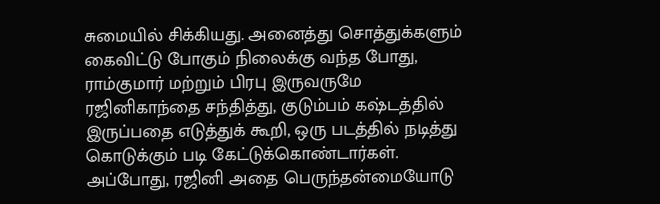சுமையில் சிக்கியது. அனைத்து சொத்துக்களும் கைவிட்டு போகும் நிலைக்கு வந்த போது, ராம்குமார் மற்றும் பிரபு இருவருமே ரஜினிகாந்தை சந்தித்து, குடும்பம் கஷ்டத்தில் இருப்பதை எடுத்துக் கூறி, ஒரு படத்தில் நடித்து கொடுக்கும் படி கேட்டுக்கொண்டார்கள். அப்போது, ரஜினி அதை பெருந்தன்மையோடு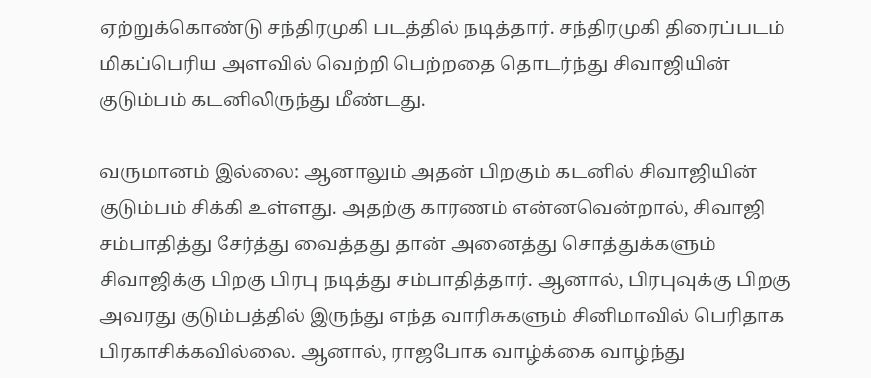ஏற்றுக்கொண்டு சந்திரமுகி படத்தில் நடித்தார். சந்திரமுகி திரைப்படம் மிகப்பெரிய அளவில் வெற்றி பெற்றதை தொடர்ந்து சிவாஜியின் குடும்பம் கடனிலிருந்து மீண்டது.

வருமானம் இல்லை: ஆனாலும் அதன் பிறகும் கடனில் சிவாஜியின் குடும்பம் சிக்கி உள்ளது. அதற்கு காரணம் என்னவென்றால், சிவாஜி சம்பாதித்து சேர்த்து வைத்தது தான் அனைத்து சொத்துக்களும் சிவாஜிக்கு பிறகு பிரபு நடித்து சம்பாதித்தார். ஆனால், பிரபுவுக்கு பிறகு அவரது குடும்பத்தில் இருந்து எந்த வாரிசுகளும் சினிமாவில் பெரிதாக பிரகாசிக்கவில்லை. ஆனால், ராஜபோக வாழ்க்கை வாழ்ந்து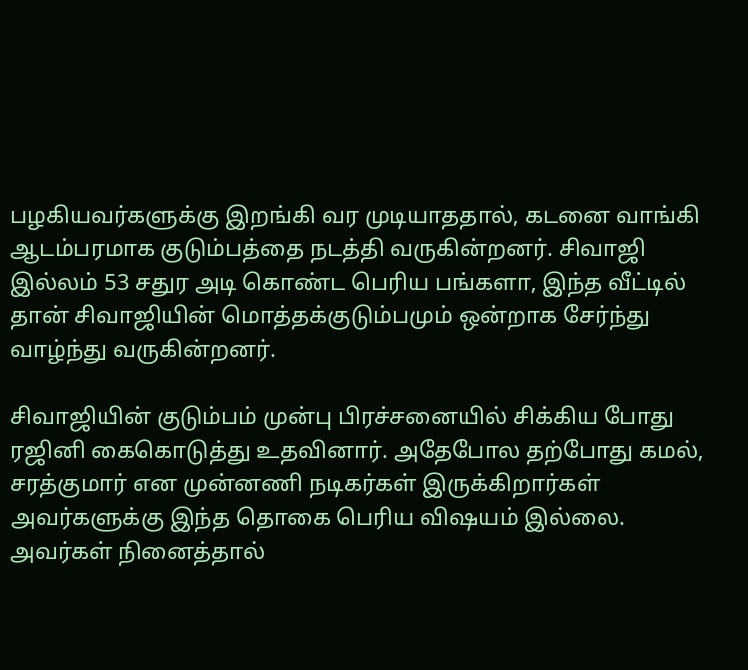பழகியவர்களுக்கு இறங்கி வர முடியாததால், கடனை வாங்கி ஆடம்பரமாக குடும்பத்தை நடத்தி வருகின்றனர். சிவாஜி இல்லம் 53 சதுர அடி கொண்ட பெரிய பங்களா, இந்த வீட்டில் தான் சிவாஜியின் மொத்தக்குடும்பமும் ஒன்றாக சேர்ந்து வாழ்ந்து வருகின்றனர்.

சிவாஜியின் குடும்பம் முன்பு பிரச்சனையில் சிக்கிய போது ரஜினி கைகொடுத்து உதவினார். அதேபோல தற்போது கமல், சரத்குமார் என முன்னணி நடிகர்கள் இருக்கிறார்கள் அவர்களுக்கு இந்த தொகை பெரிய விஷயம் இல்லை. அவர்கள் நினைத்தால்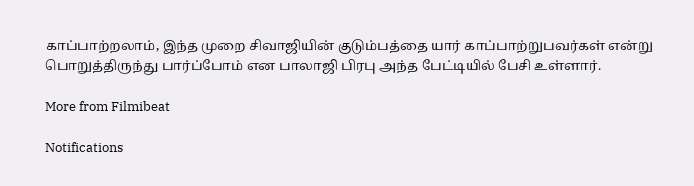காப்பாற்றலாம், இந்த முறை சிவாஜியின் குடும்பத்தை யார் காப்பாற்றுபவர்கள் என்று பொறுத்திருந்து பார்ப்போம் என பாலாஜி பிரபு அந்த பேட்டியில் பேசி உள்ளார்.

More from Filmibeat

Notifications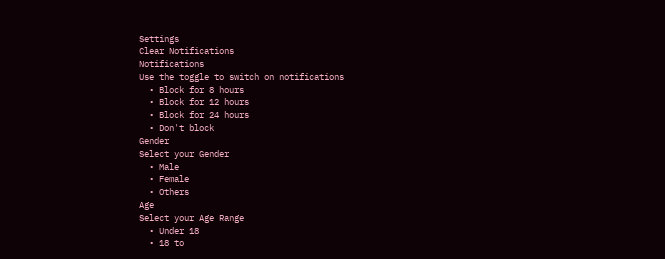Settings
Clear Notifications
Notifications
Use the toggle to switch on notifications
  • Block for 8 hours
  • Block for 12 hours
  • Block for 24 hours
  • Don't block
Gender
Select your Gender
  • Male
  • Female
  • Others
Age
Select your Age Range
  • Under 18
  • 18 to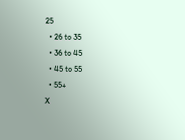25
  • 26 to 35
  • 36 to 45
  • 45 to 55
  • 55+
X